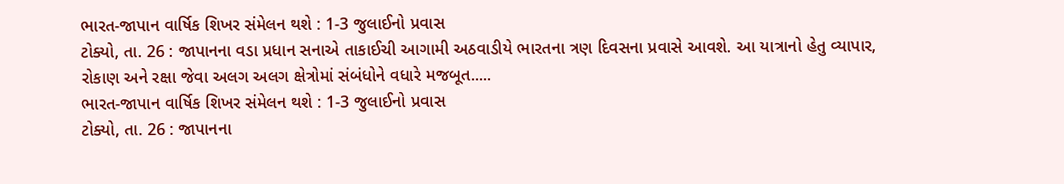ભારત-જાપાન વાર્ષિક શિખર સંમેલન થશે : 1-3 જુલાઈનો પ્રવાસ
ટોક્યો, તા. 26 : જાપાનના વડા પ્રધાન સનાએ તાકાઈચી આગામી અઠવાડીયે ભારતના ત્રણ દિવસના પ્રવાસે આવશે. આ યાત્રાનો હેતુ વ્યાપાર, રોકાણ અને રક્ષા જેવા અલગ અલગ ક્ષેત્રોમાં સંબંધોને વધારે મજબૂત.....
ભારત-જાપાન વાર્ષિક શિખર સંમેલન થશે : 1-3 જુલાઈનો પ્રવાસ
ટોક્યો, તા. 26 : જાપાનના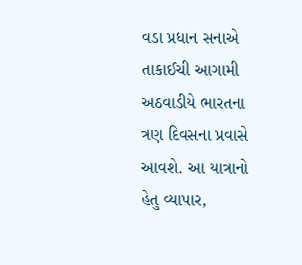વડા પ્રધાન સનાએ તાકાઈચી આગામી અઠવાડીયે ભારતના ત્રણ દિવસના પ્રવાસે આવશે. આ યાત્રાનો હેતુ વ્યાપાર,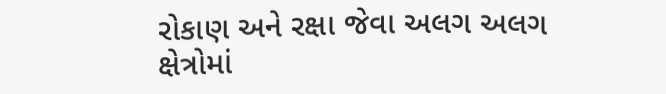રોકાણ અને રક્ષા જેવા અલગ અલગ ક્ષેત્રોમાં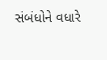સંબંધોને વધારે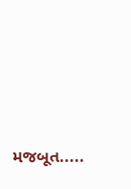મજબૂત.....